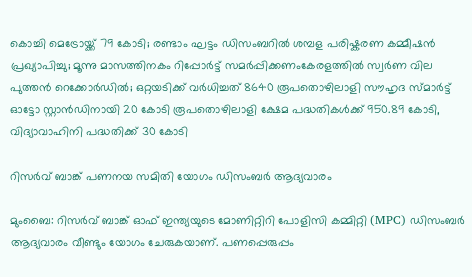കൊച്ചി മെട്രോയ്ക്ക് 79 കോടി; രണ്ടാം ഘട്ടം ഡിസംബറില്‍ ശമ്പള പരിഷ്കരണ കമ്മീഷൻ പ്രഖ്യാപിച്ചു; മൂന്നു മാസത്തിനകം റിപ്പോര്‍ട്ട് സമര്‍പ്പിക്കണംകേരളത്തില്‍ സ്വര്‍ണ വില പുത്തന്‍ റെക്കോര്‍ഡില്‍; ഒറ്റയടിക്ക് വര്‍ധിച്ചത് 8640 രൂപതൊഴിലാളി സൗഹൃദ സ്മാർട്ട് ഓട്ടോ സ്റ്റാൻഡിനായി 20 കോടി രൂപതൊഴിലാളി ക്ഷേമ പദ്ധതികള്‍ക്ക് 950.89 കോടി, വിദ്യാവാഹിനി പദ്ധതിക്ക് 30 കോടി

റിസർവ് ബാങ്ക് പണനയ സമിതി യോഗം ഡിസംബര്‍ ആദ്യവാരം

മുംബൈ: റിസര്‍വ് ബാങ്ക് ഓഫ് ഇന്ത്യയുടെ മോണിറ്റിറി പോളിസി കമ്മിറ്റി (MPC) ഡിസംബര്‍ ആദ്യവാരം വീണ്ടും യോഗം ചേരുകയാണ്. പണപ്പെരുപ്പം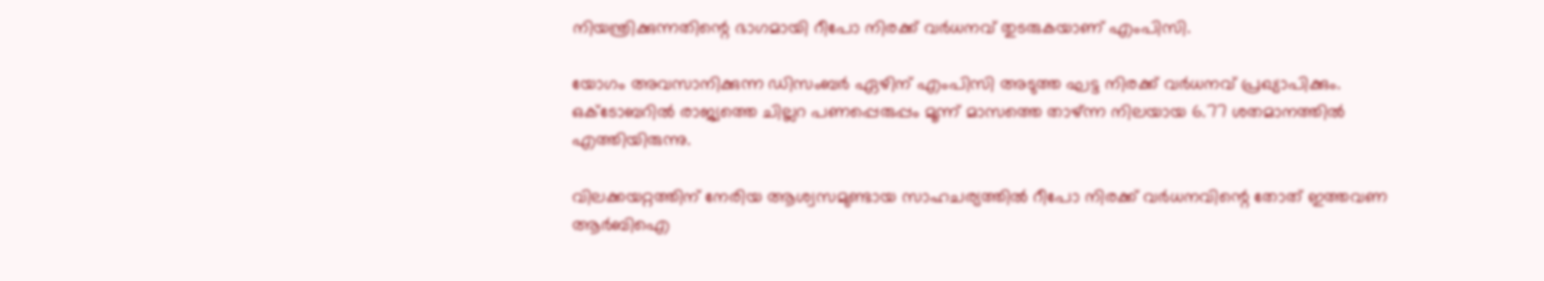നിയന്ത്രിക്കുന്നതിന്റെ ഭാഗമായി റീപോ നിരക്ക് വര്‍ധനവ് തുടരുകയാണ് എംപിസി.

യോഗം അവസാനിക്കുന്ന ഡിസംബര്‍ ഏഴിന് എംപിസി അടുത്ത ഘട്ട നിരക്ക് വര്‍ധനവ് പ്രഖ്യാപിക്കും. ഒക്ടോബറില്‍ രാജ്യത്തെ ചില്ലറ പണപ്പെരുപ്പം മൂന്ന് മാസത്തെ താഴ്ന്ന നിലയായ 6.77 ശതമാനത്തില്‍ എത്തിയിരുന്നു.

വിലക്കയറ്റത്തിന് നേരിയ ആശ്വസമുണ്ടായ സാഹചര്യത്തില്‍ റീപോ നിരക്ക് വര്‍ധനവിന്റെ തോത് ഇത്തവണ ആര്‍ബിഐ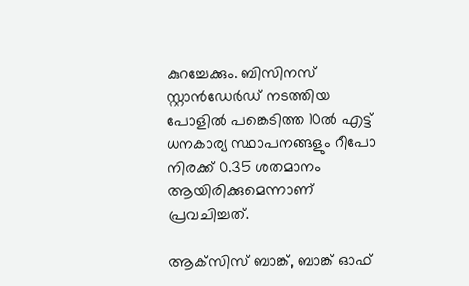കുറച്ചേക്കും. ബിസിനസ് സ്റ്റാന്‍ഡേര്‍ഡ് നടത്തിയ പോളില്‍ പങ്കെടിത്ത 10ല്‍ എട്ട് ധനകാര്യ സ്ഥാപനങ്ങളും റീപോ നിരക്ക് 0.35 ശതമാനം ആയിരിക്കുമെന്നാണ് പ്രവചിച്ചത്.

ആക്‌സിസ് ബാങ്ക്, ബാങ്ക് ഓഫ്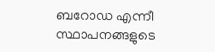ബറോഡ എന്നീ സ്ഥാപനങ്ങളുടെ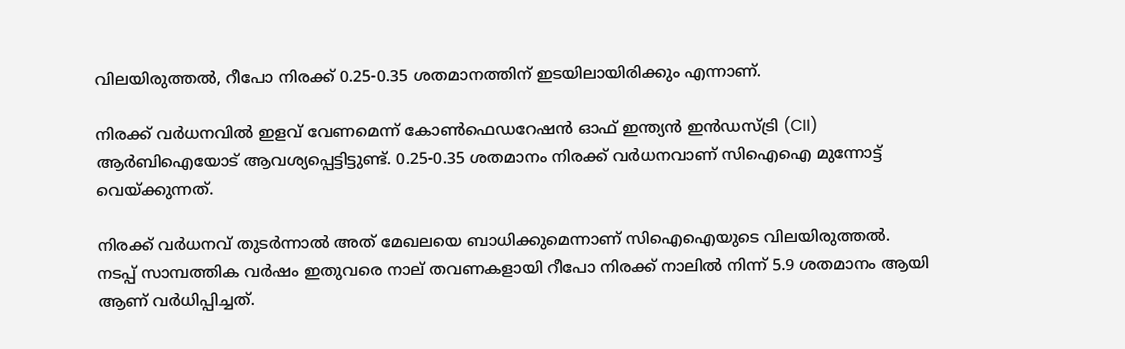വിലയിരുത്തല്‍, റീപോ നിരക്ക് 0.25-0.35 ശതമാനത്തിന് ഇടയിലായിരിക്കും എന്നാണ്.

നിരക്ക് വര്‍ധനവില്‍ ഇളവ് വേണമെന്ന് കോണ്‍ഫെഡറേഷന്‍ ഓഫ് ഇന്ത്യന്‍ ഇന്‍ഡസ്ട്രി (CII) ആര്‍ബിഐയോട് ആവശ്യപ്പെട്ടിട്ടുണ്ട്. 0.25-0.35 ശതമാനം നിരക്ക് വര്‍ധനവാണ് സിഐഐ മുന്നോട്ട് വെയ്ക്കുന്നത്.

നിരക്ക് വര്‍ധനവ് തുടര്‍ന്നാല്‍ അത് മേഖലയെ ബാധിക്കുമെന്നാണ് സിഐഐയുടെ വിലയിരുത്തല്‍. നടപ്പ് സാമ്പത്തിക വര്‍ഷം ഇതുവരെ നാല് തവണകളായി റീപോ നിരക്ക് നാലില്‍ നിന്ന് 5.9 ശതമാനം ആയി ആണ് വര്‍ധിപ്പിച്ചത്.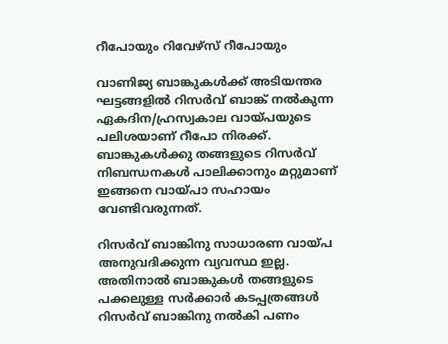റീപോയും റിവേഴ്സ് റീപോയും

വാണിജ്യ ബാങ്കുകള്‍ക്ക് അടിയന്തര ഘട്ടങ്ങളില്‍ റിസര്‍വ് ബാങ്ക് നല്‍കുന്ന ഏകദിന/ഹ്രസ്വകാല വായ്പയുടെ പലിശയാണ് റീപോ നിരക്ക്. ബാങ്കുകള്‍ക്കു തങ്ങളുടെ റിസര്‍വ് നിബന്ധനകള്‍ പാലിക്കാനും മറ്റുമാണ് ഇങ്ങനെ വായ്പാ സഹായം വേണ്ടിവരുന്നത്.

റിസര്‍വ് ബാങ്കിനു സാധാരണ വായ്പ അനുവദിക്കുന്ന വ്യവസ്ഥ ഇല്ല. അതിനാല്‍ ബാങ്കുകള്‍ തങ്ങളുടെ പക്കലുള്ള സര്‍ക്കാര്‍ കടപ്പത്രങ്ങള്‍ റിസര്‍വ് ബാങ്കിനു നല്‍കി പണം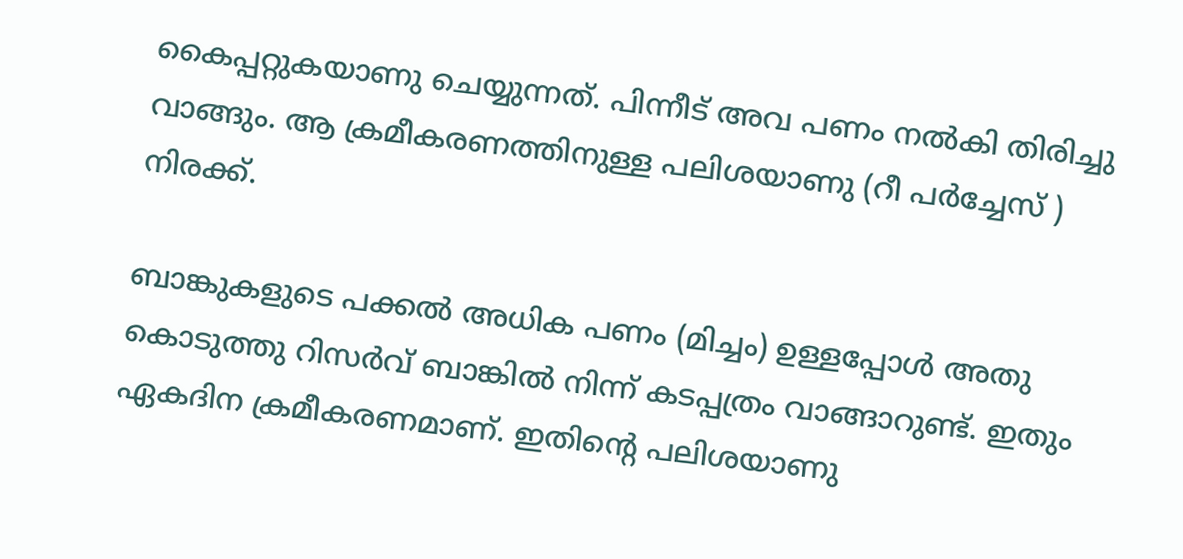കൈപ്പറ്റുകയാണു ചെയ്യുന്നത്. പിന്നീട് അവ പണം നല്‍കി തിരിച്ചു വാങ്ങും. ആ ക്രമീകരണത്തിനുള്ള പലിശയാണു (റീ പര്‍ച്ചേസ് ) നിരക്ക്.

ബാങ്കുകളുടെ പക്കല്‍ അധിക പണം (മിച്ചം) ഉള്ളപ്പോള്‍ അതു കൊടുത്തു റിസര്‍വ് ബാങ്കില്‍ നിന്ന് കടപ്പത്രം വാങ്ങാറുണ്ട്. ഇതും ഏകദിന ക്രമീകരണമാണ്. ഇതിന്റെ പലിശയാണു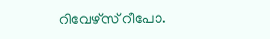റിവേഴ്സ് റീപോ.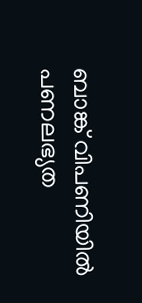ബാങ്ക് വിപണിയില്‍ പണലഭ്യത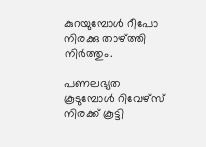കുറയുമ്പോള്‍ റീപോ നിരക്കു താഴ്ത്തി നിര്‍ത്തും.

പണലഭ്യത കൂടുമ്പോള്‍ റിവേഴ്സ് നിരക്ക് കൂട്ടി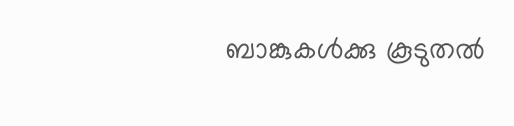ബാങ്കുകള്‍ക്കു കൂടുതല്‍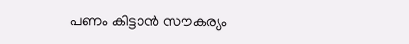പണം കിട്ടാന്‍ സൗകര്യം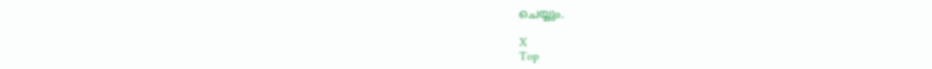ചെയ്യും.

X
Top